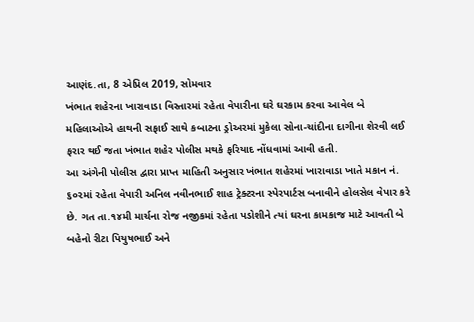આણંદ.તા, 8 એપ્રિલ 2019, સોમવાર
ખંભાત શહેરના ખારાવાડા વિસ્તારમાં રહેતા વેપારીના ઘરે ઘરકામ કરવા આવેલ બે મહિલાઓએ હાથની સફાઈ સાથે કબાટના ડ્રોઅરમાં મુકેલા સોના-ચાંદીના દાગીના શેરવી લઈ ફરાર થઈ જતા ખંભાત શહેર પોલીસ મથકે ફરિયાદ નોંધવામાં આવી હતી.
આ અંગેની પોલીસ દ્વારા પ્રાપ્ત માહિતી અનુસાર ખંભાત શહેરમાં ખારાવાડા ખાતે મકાન નં. ૬૦૨માં રહેતા વેપારી અનિલ નવીનભાઈ શાહ ટ્રેક્ટરના સ્પેરપાર્ટસ બનાવીને હોલસેલ વેપાર કરે છે. ગત તા.૧૪મી માર્ચના રોજ નજીકમાં રહેતા પડોશીને ત્યાં ઘરના કામકાજ માટે આવતી બે બહેનો રીટા પિયુષભાઈ અને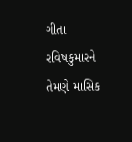ગીતા રવિષકુમારને તેમણે માસિક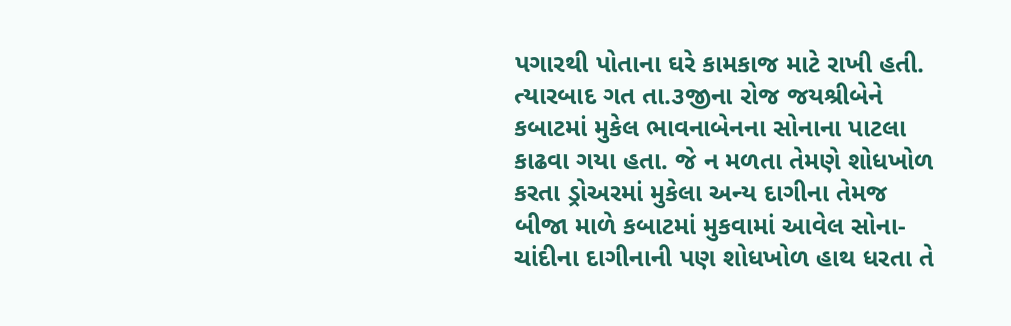પગારથી પોતાના ઘરે કામકાજ માટે રાખી હતી.
ત્યારબાદ ગત તા.૩જીના રોજ જયશ્રીબેને કબાટમાં મુકેલ ભાવનાબેનના સોનાના પાટલા કાઢવા ગયા હતા. જે ન મળતા તેમણે શોધખોળ કરતા ડ્રોઅરમાં મુકેલા અન્ય દાગીના તેમજ બીજા માળે કબાટમાં મુકવામાં આવેલ સોના-ચાંદીના દાગીનાની પણ શોધખોળ હાથ ધરતા તે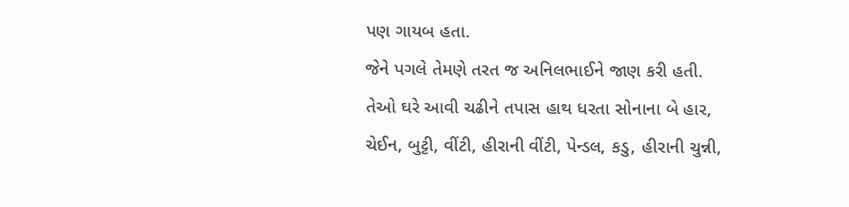પણ ગાયબ હતા.
જેને પગલે તેમણે તરત જ અનિલભાઈને જાણ કરી હતી. તેઓ ઘરે આવી ચઢીને તપાસ હાથ ધરતા સોનાના બે હાર, ચેઈન, બુટ્ટી, વીંટી, હીરાની વીંટી, પેન્ડલ, કડુ, હીરાની ચુન્ની,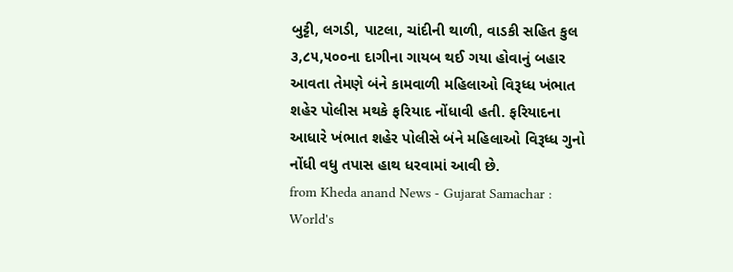બુટ્ટી, લગડી, પાટલા, ચાંદીની થાળી, વાડકી સહિત કુલ ૩,૮૫,૫૦૦ના દાગીના ગાયબ થઈ ગયા હોવાનું બહાર આવતા તેમણે બંને કામવાળી મહિલાઓ વિરૂધ્ધ ખંભાત શહેર પોલીસ મથકે ફરિયાદ નોંધાવી હતી. ફરિયાદના આધારે ખંભાત શહેર પોલીસે બંને મહિલાઓ વિરૂધ્ધ ગુનો નોંધી વધુ તપાસ હાથ ધરવામાં આવી છે.
from Kheda anand News - Gujarat Samachar : World's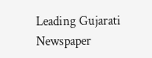Leading Gujarati Newspaper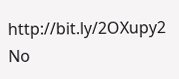http://bit.ly/2OXupy2
No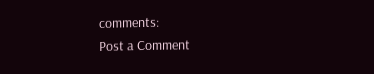comments:
Post a Comment